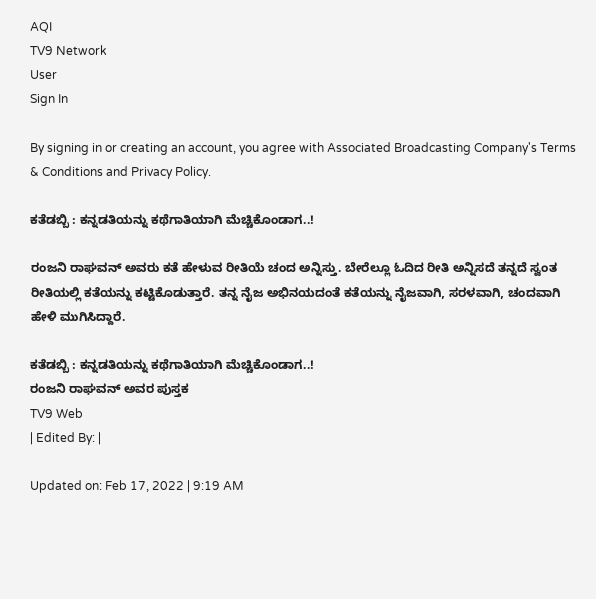AQI
TV9 Network
User
Sign In

By signing in or creating an account, you agree with Associated Broadcasting Company's Terms & Conditions and Privacy Policy.

ಕತೆಡಬ್ಬಿ : ಕನ್ನಡತಿಯನ್ನು ಕಥೆಗಾತಿಯಾಗಿ ಮೆಚ್ಚಿಕೊಂಡಾಗ..!

ರಂಜನಿ ರಾಘವನ್ ಅವರು ಕತೆ ಹೇಳುವ ರೀತಿಯೆ ಚಂದ ಅನ್ನಿಸ್ತು. ಬೇರೆಲ್ಲೂ ಓದಿದ ರೀತಿ ಅನ್ನಿಸದೆ ತನ್ನದೆ ಸ್ವಂತ ರೀತಿಯಲ್ಲಿ ಕತೆಯನ್ನು ಕಟ್ಟಿಕೊಡುತ್ತಾರೆ. ತನ್ನ ನೈಜ ಅಭಿನಯದಂತೆ ಕತೆಯನ್ನು ನೈಜವಾಗಿ, ಸರಳವಾಗಿ, ಚಂದವಾಗಿ ಹೇಳಿ ಮುಗಿಸಿದ್ದಾರೆ.

ಕತೆಡಬ್ಬಿ : ಕನ್ನಡತಿಯನ್ನು ಕಥೆಗಾತಿಯಾಗಿ ಮೆಚ್ಚಿಕೊಂಡಾಗ..!
ರಂಜನಿ ರಾಘವನ್ ಅವರ ಪುಸ್ತಕ
TV9 Web
| Edited By: |

Updated on: Feb 17, 2022 | 9:19 AM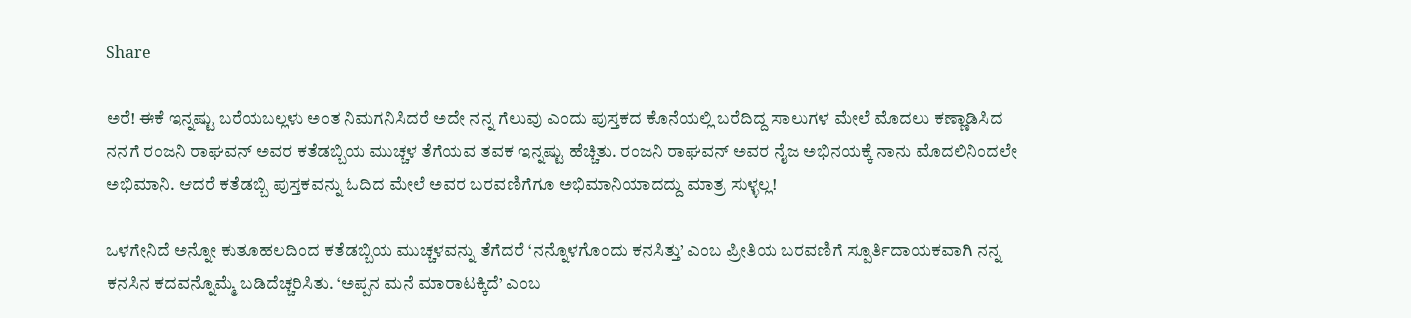Share

ಅರೆ! ಈಕೆ ಇನ್ನಷ್ಟು ಬರೆಯಬಲ್ಲಳು ಅಂತ ನಿಮಗನಿಸಿದರೆ ಅದೇ ನನ್ನ ಗೆಲುವು ಎಂದು ಪುಸ್ತಕದ ಕೊನೆಯಲ್ಲಿ ಬರೆದಿದ್ದ ಸಾಲುಗಳ ಮೇಲೆ ಮೊದಲು ಕಣ್ಣಾಡಿಸಿದ ನನಗೆ ರಂಜನಿ ರಾಘವನ್ ಅವರ ಕತೆಡಬ್ಬಿಯ ಮುಚ್ಚಳ ತೆಗೆಯವ ತವಕ ಇನ್ನಷ್ಟು ಹೆಚ್ಚಿತು. ರಂಜನಿ ರಾಘವನ್ ಅವರ ನೈಜ ಅಭಿನಯಕ್ಕೆ ನಾನು ಮೊದಲಿನಿಂದಲೇ ಅಭಿಮಾನಿ. ಆದರೆ ಕತೆಡಬ್ಬಿ ಪುಸ್ತಕವನ್ನು ಓದಿದ ಮೇಲೆ ಅವರ ಬರವಣಿಗೆಗೂ ಅಭಿಮಾನಿಯಾದದ್ದು ಮಾತ್ರ ಸುಳ್ಳಲ್ಲ!

ಒಳಗೇನಿದೆ ಅನ್ನೋ ಕುತೂಹಲದಿಂದ ಕತೆಡಬ್ಬಿಯ ಮುಚ್ಚಳವನ್ನು ತೆಗೆದರೆ ‘ನನ್ನೊಳಗೊಂದು ಕನಸಿತ್ತು’ ಎಂಬ ಪ್ರೀತಿಯ ಬರವಣಿಗೆ ಸ್ಪೂರ್ತಿದಾಯಕವಾಗಿ ನನ್ನ ಕನಸಿನ ಕದವನ್ನೊಮ್ಮೆ ಬಡಿದೆಚ್ಚರಿಸಿತು. ‘ಅಪ್ಪನ ಮನೆ ಮಾರಾಟಕ್ಕಿದೆ’ ಎಂಬ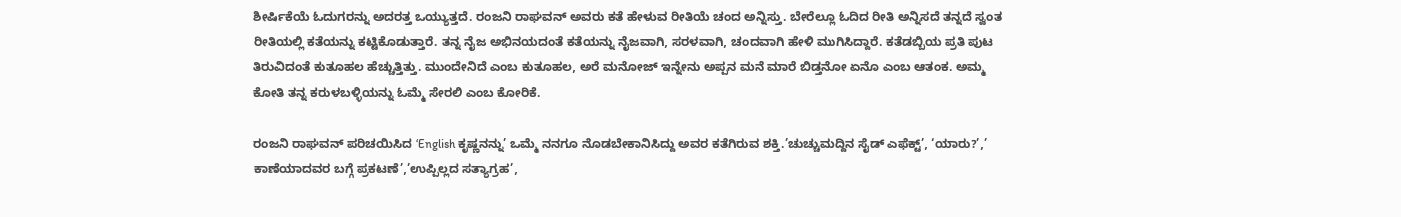ಶೀರ್ಷಿಕೆಯೆ ಓದುಗರನ್ನು ಅದರತ್ತ ಒಯ್ಯುತ್ತದೆ. ರಂಜನಿ ರಾಘವನ್ ಅವರು ಕತೆ ಹೇಳುವ ರೀತಿಯೆ ಚಂದ ಅನ್ನಿಸ್ತು. ಬೇರೆಲ್ಲೂ ಓದಿದ ರೀತಿ ಅನ್ನಿಸದೆ ತನ್ನದೆ ಸ್ವಂತ ರೀತಿಯಲ್ಲಿ ಕತೆಯನ್ನು ಕಟ್ಟಿಕೊಡುತ್ತಾರೆ. ತನ್ನ ನೈಜ ಅಭಿನಯದಂತೆ ಕತೆಯನ್ನು ನೈಜವಾಗಿ, ಸರಳವಾಗಿ, ಚಂದವಾಗಿ ಹೇಳಿ ಮುಗಿಸಿದ್ದಾರೆ. ಕತೆಡಬ್ಬಿಯ ಪ್ರತಿ ಪುಟ ತಿರುವಿದಂತೆ ಕುತೂಹಲ ಹೆಚ್ಚುತ್ತಿತ್ತು. ಮುಂದೇನಿದೆ ಎಂಬ ಕುತೂಹಲ, ಅರೆ ಮನೋಜ್ ಇನ್ನೇನು ಅಪ್ಪನ ಮನೆ ಮಾರೆ ಬಿಡ್ತನೋ ಏನೊ ಎಂಬ ಆತಂಕ. ಅಮ್ಮ ಕೋತಿ ತನ್ನ ಕರುಳಬಳ್ಳಿಯನ್ನು ಓಮ್ಮೆ ಸೇರಲಿ ಎಂಬ ಕೋರಿಕೆ.

ರಂಜನಿ ರಾಘವನ್ ಪರಿಚಯಿಸಿದ ‘English ಕೃಷ್ಣನನ್ನು’ ಒಮ್ಮೆ ನನಗೂ ನೊಡಬೇಕಾನಿಸಿದ್ದು ಅವರ ಕತೆಗಿರುವ ಶಕ್ತಿ.’ಚುಚ್ಚುಮದ್ದಿನ ಸೈಡ್ ಎಫೆಕ್ಟ್’, ‘ಯಾರು?’,’ ಕಾಣೆಯಾದವರ ಬಗ್ಗೆ ಪ್ರಕಟಣೆ’,’ಉಪ್ಪಿಲ್ಲದ ಸತ್ಯಾಗ್ರಹ’,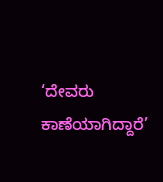‘ದೇವರು ಕಾಣೆಯಾಗಿದ್ದಾರೆ’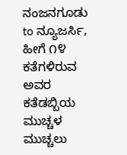ನಂಜನಗೂಡು to ನ್ಯೂಜರ್ಸಿ, ಹೀಗೆ ೧೪ ಕತೆಗಳಿರುವ ಅವರ ಕತೆಡಬ್ಬಿಯ ಮುಚ್ಚಳ ಮುಚ್ಚಲು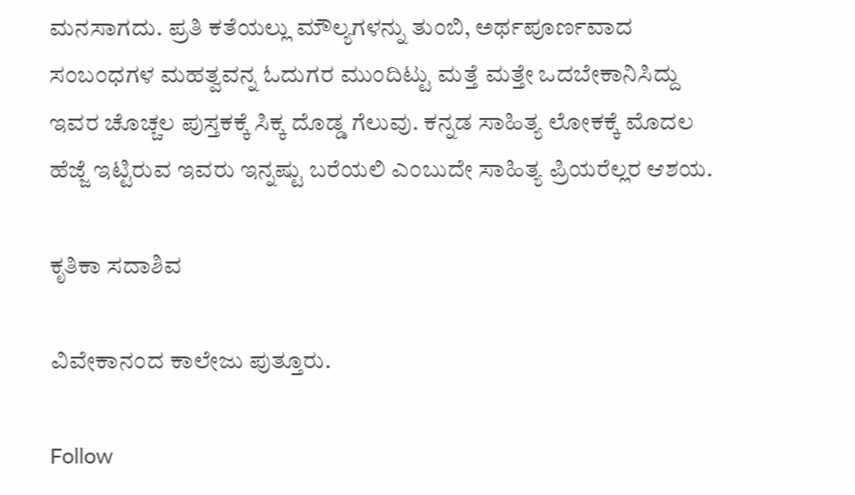ಮನಸಾಗದು. ಪ್ರತಿ ಕತೆಯಲ್ಲು ಮೌಲ್ಯಗಳನ್ನು ತುಂಬಿ, ಅರ್ಥಪೂರ್ಣವಾದ ಸಂಬಂಧಗಳ ಮಹತ್ವವನ್ನ ಓದುಗರ ಮುಂದಿಟ್ಟು ಮತ್ತೆ ಮತ್ತೇ ಒದಬೇಕಾನಿಸಿದ್ದು ಇವರ ಚೊಚ್ಚಲ ಪುಸ್ತಕಕ್ಕೆ ಸಿಕ್ಕ ದೊಡ್ಡ ಗೆಲುವು. ಕನ್ನಡ ಸಾಹಿತ್ಯ ಲೋಕಕ್ಕೆ ಮೊದಲ ಹೆಜ್ಜೆ ಇಟ್ಟಿರುವ ಇವರು ಇನ್ನಷ್ಟು ಬರೆಯಲಿ ಎಂಬುದೇ ಸಾಹಿತ್ಯ ಪ್ರಿಯರೆಲ್ಲರ ಆಶಯ.

ಕೃತಿಕಾ ಸದಾಶಿವ

ವಿವೇಕಾನಂದ ಕಾಲೇಜು ಪುತ್ತೂರು.

Follow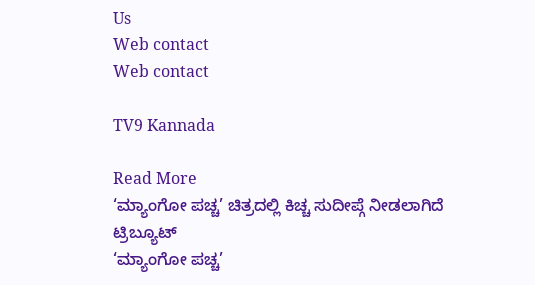Us
Web contact
Web contact

TV9 Kannada

Read More
‘ಮ್ಯಾಂಗೋ ಪಚ್ಚ’ ಚಿತ್ರದಲ್ಲಿ ಕಿಚ್ಚ ಸುದೀಪ್ಗೆ ನೀಡಲಾಗಿದೆ ಟ್ರಿಬ್ಯೂಟ್
‘ಮ್ಯಾಂಗೋ ಪಚ್ಚ’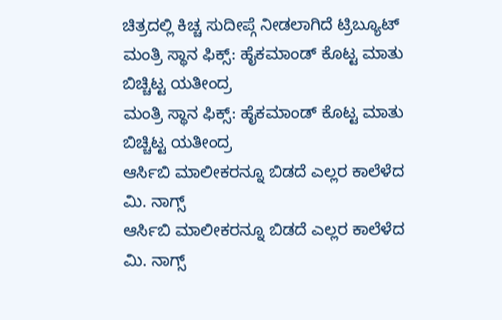ಚಿತ್ರದಲ್ಲಿ ಕಿಚ್ಚ ಸುದೀಪ್ಗೆ ನೀಡಲಾಗಿದೆ ಟ್ರಿಬ್ಯೂಟ್
ಮಂತ್ರಿ ಸ್ಥಾನ ಫಿಕ್ಸ್: ಹೈಕಮಾಂಡ್ ಕೊಟ್ಟ ಮಾತು ಬಿಚ್ಚಿಟ್ಟ ಯತೀಂದ್ರ
ಮಂತ್ರಿ ಸ್ಥಾನ ಫಿಕ್ಸ್: ಹೈಕಮಾಂಡ್ ಕೊಟ್ಟ ಮಾತು ಬಿಚ್ಚಿಟ್ಟ ಯತೀಂದ್ರ
ಆರ್ಸಿಬಿ ಮಾಲೀಕರನ್ನೂ ಬಿಡದೆ ಎಲ್ಲರ ಕಾಲೆಳೆದ ಮಿ. ನಾಗ್ಸ್
ಆರ್ಸಿಬಿ ಮಾಲೀಕರನ್ನೂ ಬಿಡದೆ ಎಲ್ಲರ ಕಾಲೆಳೆದ ಮಿ. ನಾಗ್ಸ್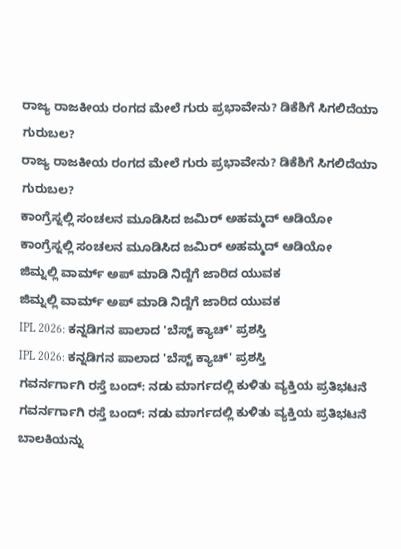ರಾಜ್ಯ ರಾಜಕೀಯ ರಂಗದ ಮೇಲೆ ಗುರು ಪ್ರಭಾವೇನು? ಡಿಕೆಶಿಗೆ ಸಿಗಲಿದೆಯಾ ಗುರುಬಲ?
ರಾಜ್ಯ ರಾಜಕೀಯ ರಂಗದ ಮೇಲೆ ಗುರು ಪ್ರಭಾವೇನು? ಡಿಕೆಶಿಗೆ ಸಿಗಲಿದೆಯಾ ಗುರುಬಲ?
ಕಾಂಗ್ರೆಸ್ನಲ್ಲಿ ಸಂಚಲನ ಮೂಡಿಸಿದ ಜಮಿರ್ ಅಹಮ್ಮದ್ ಆಡಿಯೋ
ಕಾಂಗ್ರೆಸ್ನಲ್ಲಿ ಸಂಚಲನ ಮೂಡಿಸಿದ ಜಮಿರ್ ಅಹಮ್ಮದ್ ಆಡಿಯೋ
ಜಿಮ್ನಲ್ಲಿ ವಾರ್ಮ್ ಅಪ್ ಮಾಡಿ ನಿದ್ದೆಗೆ ಜಾರಿದ ಯುವಕ
ಜಿಮ್ನಲ್ಲಿ ವಾರ್ಮ್ ಅಪ್ ಮಾಡಿ ನಿದ್ದೆಗೆ ಜಾರಿದ ಯುವಕ
IPL 2026: ಕನ್ನಡಿಗನ ಪಾಲಾದ 'ಬೆಸ್ಟ್ ಕ್ಯಾಚ್' ಪ್ರಶಸ್ತಿ
IPL 2026: ಕನ್ನಡಿಗನ ಪಾಲಾದ 'ಬೆಸ್ಟ್ ಕ್ಯಾಚ್' ಪ್ರಶಸ್ತಿ
ಗವರ್ನರ್ಗಾಗಿ ರಸ್ತೆ ಬಂದ್: ನಡು ಮಾರ್ಗದಲ್ಲಿ ಕುಳಿತು ವ್ಯಕ್ತಿಯ ಪ್ರತಿಭಟನೆ
ಗವರ್ನರ್ಗಾಗಿ ರಸ್ತೆ ಬಂದ್: ನಡು ಮಾರ್ಗದಲ್ಲಿ ಕುಳಿತು ವ್ಯಕ್ತಿಯ ಪ್ರತಿಭಟನೆ
ಬಾಲಕಿಯನ್ನು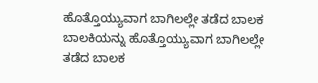ಹೊತ್ತೊಯ್ಯುವಾಗ ಬಾಗಿಲಲ್ಲೇ ತಡೆದ ಬಾಲಕ
ಬಾಲಕಿಯನ್ನು ಹೊತ್ತೊಯ್ಯುವಾಗ ಬಾಗಿಲಲ್ಲೇ ತಡೆದ ಬಾಲಕ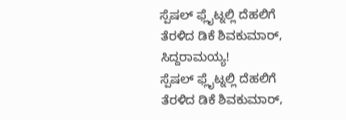ಸ್ಪೆಷಲ್ ಫ್ಲೈಟ್ನಲ್ಲಿ ದೆಹಲಿಗೆ ತೆರಳಿದ ಡಿಕೆ ಶಿವಕುಮಾರ್, ಸಿದ್ದರಾಮಯ್ಯ!
ಸ್ಪೆಷಲ್ ಫ್ಲೈಟ್ನಲ್ಲಿ ದೆಹಲಿಗೆ ತೆರಳಿದ ಡಿಕೆ ಶಿವಕುಮಾರ್,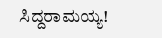ಸಿದ್ದರಾಮಯ್ಯ!